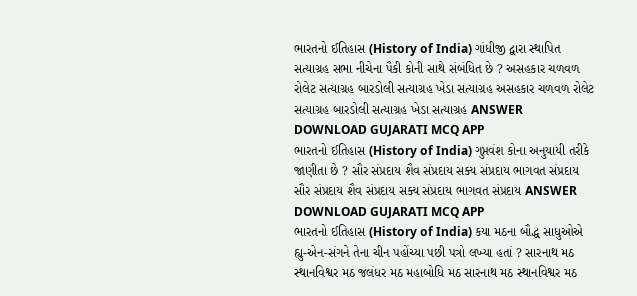ભારતનો ઈતિહાસ (History of India) ગાંધીજી દ્વારા સ્થાપિત સત્યાગ્રહ સભા નીચેના પૈકી કોની સાથે સંબંધિત છે ? અસહકાર ચળવળ રોલેટ સત્યાગ્રહ બારડોલી સત્યાગ્રહ ખેડા સત્યાગ્રહ અસહકાર ચળવળ રોલેટ સત્યાગ્રહ બારડોલી સત્યાગ્રહ ખેડા સત્યાગ્રહ ANSWER DOWNLOAD GUJARATI MCQ APP
ભારતનો ઈતિહાસ (History of India) ગુપ્તવંશ કોના અનુયાયી તરીકે જાણીતા છે ? સૌર સંપ્રદાય શૈવ સંપ્રદાય સક્ય સંપ્રદાય ભાગવત સંપ્રદાય સૌર સંપ્રદાય શૈવ સંપ્રદાય સક્ય સંપ્રદાય ભાગવત સંપ્રદાય ANSWER DOWNLOAD GUJARATI MCQ APP
ભારતનો ઈતિહાસ (History of India) કયા મઠના બૌદ્ધ સાધુઓએ હ્યુ-એન-સંગને તેના ચીન પહોંચ્યા પછી પત્રો લખ્યા હતાં ? સારનાથ મઠ સ્થાનવિશ્વર મઠ જલંધર મઠ મહાબોધિ મઠ સારનાથ મઠ સ્થાનવિશ્વર મઠ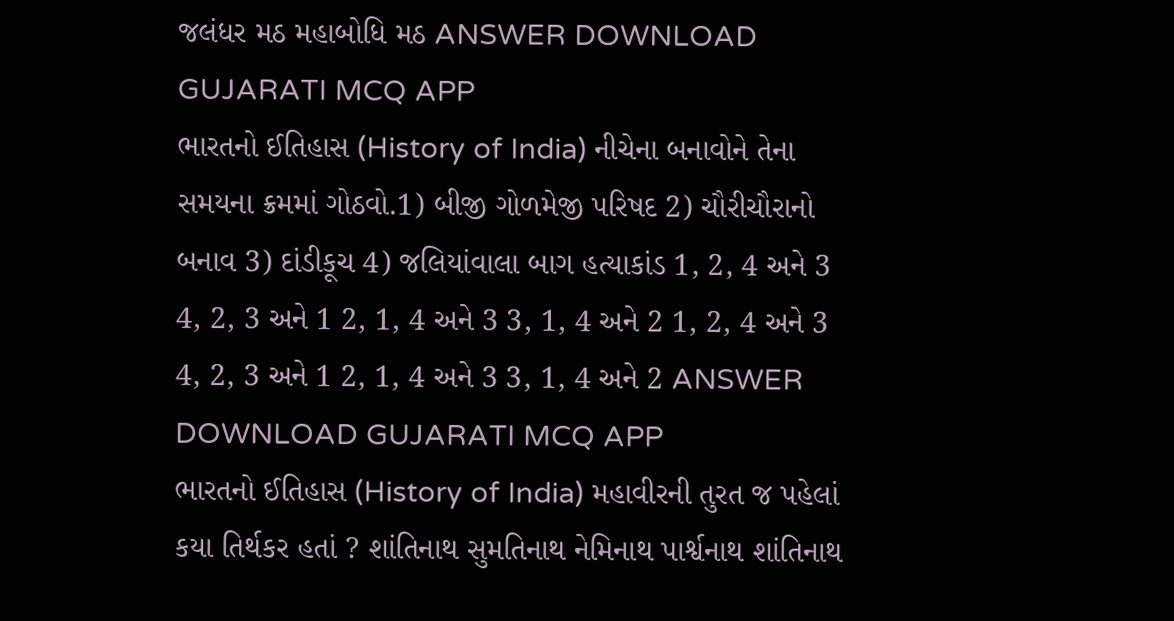જલંધર મઠ મહાબોધિ મઠ ANSWER DOWNLOAD GUJARATI MCQ APP
ભારતનો ઈતિહાસ (History of India) નીચેના બનાવોને તેના સમયના ક્રમમાં ગોઠવો.1) બીજી ગોળમેજી પરિષદ 2) ચૌરીચૌરાનો બનાવ 3) દાંડીકૂચ 4) જલિયાંવાલા બાગ હત્યાકાંડ 1, 2, 4 અને 3 4, 2, 3 અને 1 2, 1, 4 અને 3 3, 1, 4 અને 2 1, 2, 4 અને 3 4, 2, 3 અને 1 2, 1, 4 અને 3 3, 1, 4 અને 2 ANSWER DOWNLOAD GUJARATI MCQ APP
ભારતનો ઈતિહાસ (History of India) મહાવીરની તુરત જ પહેલાં કયા તિર્થકર હતાં ? શાંતિનાથ સુમતિનાથ નેમિનાથ પાર્શ્વનાથ શાંતિનાથ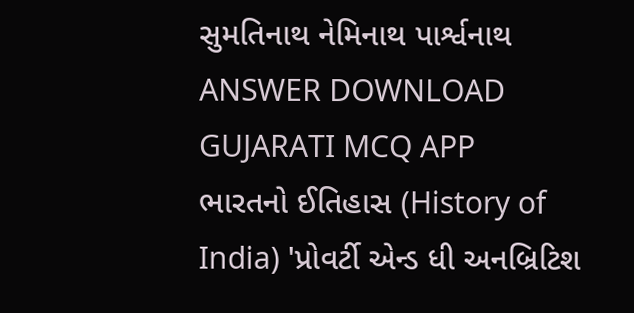સુમતિનાથ નેમિનાથ પાર્શ્વનાથ ANSWER DOWNLOAD GUJARATI MCQ APP
ભારતનો ઈતિહાસ (History of India) 'પ્રોવર્ટી એન્ડ ધી અનબ્રિટિશ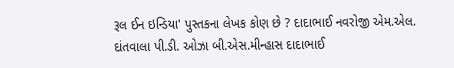રૂલ ઈન ઇન્ડિયા' પુસ્તકના લેખક કોણ છે ? દાદાભાઈ નવરોજી એમ.એલ. દાંતવાલા પી.ડી. ઓઝા બી.એસ.મીન્હાસ દાદાભાઈ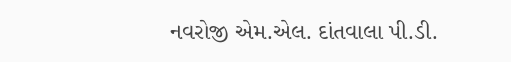નવરોજી એમ.એલ. દાંતવાલા પી.ડી.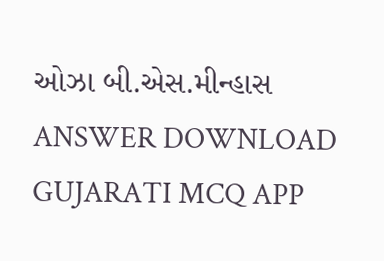ઓઝા બી.એસ.મીન્હાસ ANSWER DOWNLOAD GUJARATI MCQ APP